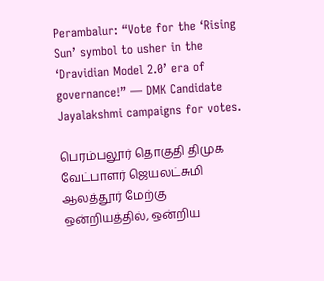Perambalur: “Vote for the ‘Rising Sun’ symbol to usher in the ‘Dravidian Model 2.0’ era of governance!” — DMK Candidate Jayalakshmi campaigns for votes.

பெரம்பலூர் தொகுதி திமுக வேட்பாளர் ஜெயலட்சுமி ஆலத்தூர் மேற்கு ஒன்றியத்தில், ஒன்றிய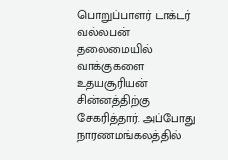பொறுப்பாளர் டாக்டர் வல்லபன் தலைமையில் வாக்குகளை உதயசூரியன் சின்னத்திற்கு சேகரித்தார். அப்போது நாரணமங்கலத்தில்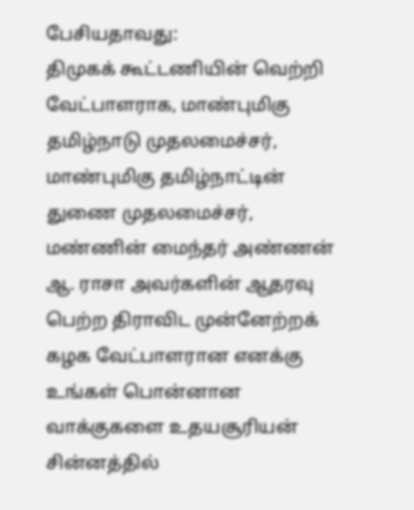பேசியதாவது:
திமுகக் கூட்டணியின் வெற்றி வேட்பாளராக, மாண்புமிகு தமிழ்நாடு முதலமைச்சர், மாண்புமிகு தமிழ்நாட்டின் துணை முதலமைச்சர், மண்ணின் மைந்தர் அண்ணன் ஆ. ராசா அவர்களின் ஆதரவு பெற்ற திராவிட முன்னேற்றக் கழக வேட்பாளரான எனக்கு உங்கள் பொன்னான வாக்குகளை உதயசூரியன் சின்னத்தில்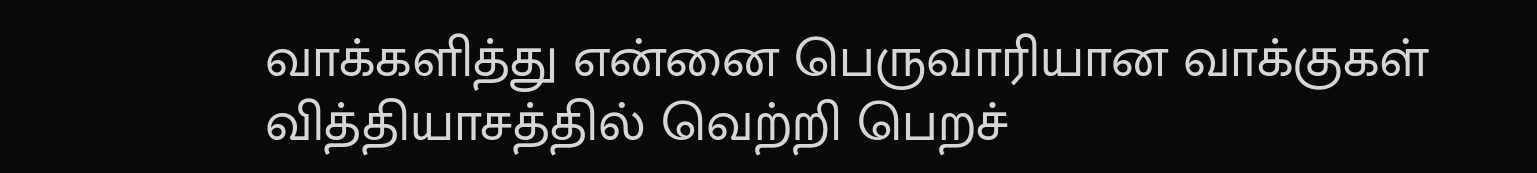வாக்களித்து என்னை பெருவாரியான வாக்குகள் வித்தியாசத்தில் வெற்றி பெறச்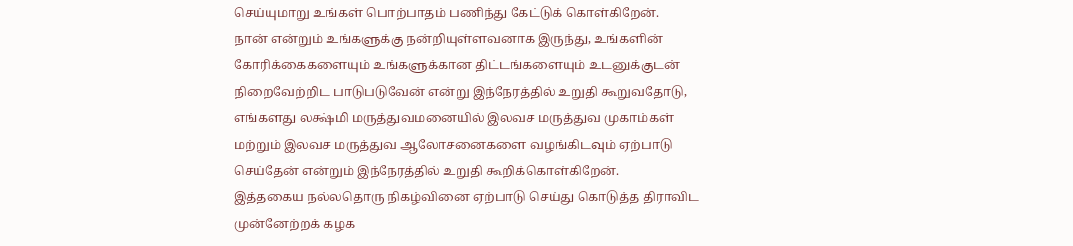செய்யுமாறு உங்கள் பொற்பாதம் பணிந்து கேட்டுக் கொள்கிறேன்.
நான் என்றும் உங்களுக்கு நன்றியுள்ளவனாக இருந்து, உங்களின் கோரிக்கைகளையும் உங்களுக்கான திட்டங்களையும் உடனுக்குடன் நிறைவேற்றிட பாடுபடுவேன் என்று இந்நேரத்தில் உறுதி கூறுவதோடு, எங்களது லக்ஷ்மி மருத்துவமனையில் இலவச மருத்துவ முகாம்கள் மற்றும் இலவச மருத்துவ ஆலோசனைகளை வழங்கிடவும் ஏற்பாடு செய்தேன் என்றும் இந்நேரத்தில் உறுதி கூறிக்கொள்கிறேன்.
இத்தகைய நல்லதொரு நிகழ்வினை ஏற்பாடு செய்து கொடுத்த திராவிட முன்னேற்றக் கழக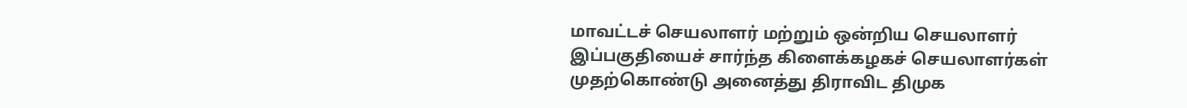மாவட்டச் செயலாளர் மற்றும் ஒன்றிய செயலாளர் இப்பகுதியைச் சார்ந்த கிளைக்கழகச் செயலாளர்கள் முதற்கொண்டு அனைத்து திராவிட திமுக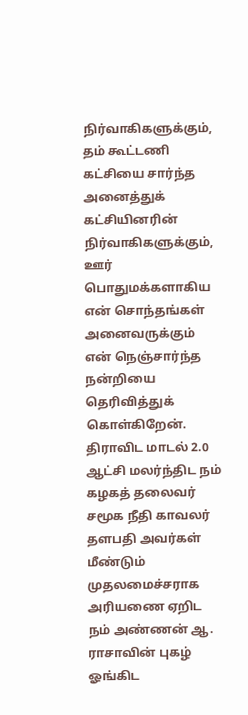நிர்வாகிகளுக்கும், தம் கூட்டணி கட்சியை சார்ந்த அனைத்துக் கட்சியினரின் நிர்வாகிகளுக்கும், ஊர் பொதுமக்களாகிய என் சொந்தங்கள் அனைவருக்கும் என் நெஞ்சார்ந்த நன்றியை தெரிவித்துக் கொள்கிறேன்.
திராவிட மாடல் 2.0 ஆட்சி மலர்ந்திட நம் கழகத் தலைவர் சமூக நீதி காவலர் தளபதி அவர்கள் மீண்டும் முதலமைச்சராக அரியணை ஏறிட நம் அண்ணன் ஆ. ராசாவின் புகழ் ஓங்கிட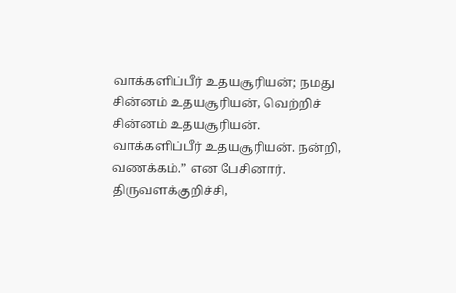வாக்களிப்பீர் உதயசூரியன்; நமது சின்னம் உதயசூரியன், வெற்றிச் சின்னம் உதயசூரியன். வாக்களிப்பீர் உதயசூரியன். நன்றி, வணக்கம்.” என பேசினார்.
திருவளக்குறிச்சி,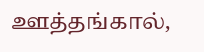ஊத்தங்கால்,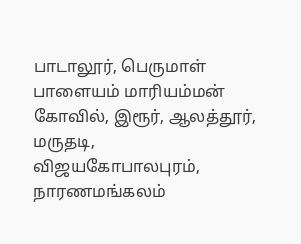பாடாலூர், பெருமாள் பாளையம் மாரியம்மன் கோவில், இரூர், ஆலத்தூர், மருதடி, விஜயகோபாலபுரம், நாரணமங்கலம்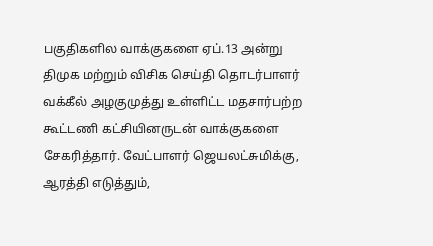பகுதிகளில வாக்குகளை ஏப்.13 அன்று திமுக மற்றும் விசிக செய்தி தொடர்பாளர் வக்கீல் அழகுமுத்து உள்ளிட்ட மதசார்பற்ற கூட்டணி கட்சியினருடன் வாக்குகளை சேகரித்தார். வேட்பாளர் ஜெயலட்சுமிக்கு, ஆரத்தி எடுத்தும்,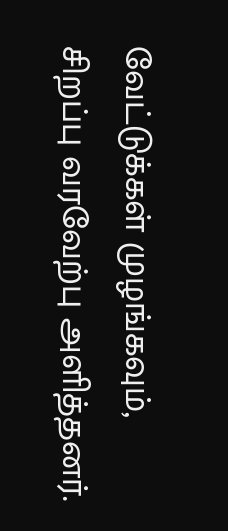வேட்டுக்கள் முழங்கவும், சிறப்பு வரவேற்பு அளித்தனர்.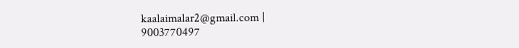kaalaimalar2@gmail.com |
9003770497